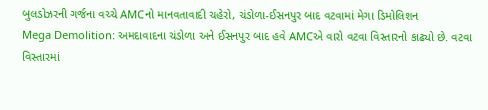બુલડોઝરની ગર્જના વચ્ચે AMCનો માનવતાવાદી ચહેરો, ચંડોળા-ઈસનપુર બાદ વટવામાં મેગા ડિમોલિશન
Mega Demolition: અમદાવાદના ચંડોળા અને ઈસનપુર બાદ હવે AMCએ વારો વટવા વિસ્તારનો કાઢ્યો છે. વટવા વિસ્તારમાં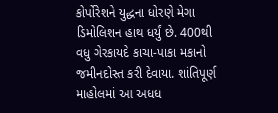કોર્પોરેશને યુદ્ધના ધોરણે મેગા ડિમોલિશન હાથ ધર્યું છે. 400થી વધુ ગેરકાયદે કાચા-પાકા મકાનો જમીનદોસ્ત કરી દેવાયા. શાંતિપૂર્ણ માહોલમાં આ અધધ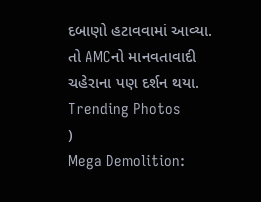દબાણો હટાવવામાં આવ્યા. તો AMCનો માનવતાવાદી ચહેરાના પણ દર્શન થયા.
Trending Photos
)
Mega Demolition: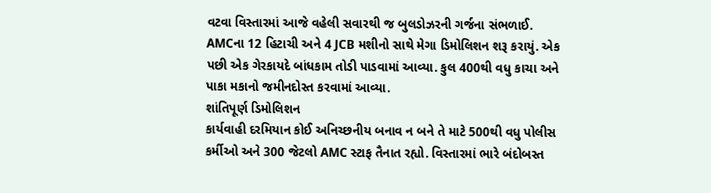વટવા વિસ્તારમાં આજે વહેલી સવારથી જ બુલડોઝરની ગર્જના સંભળાઈ. AMCના 12 હિટાચી અને 4 JCB મશીનો સાથે મેગા ડિમોલિશન શરૂ કરાયું. એક પછી એક ગેરકાયદે બાંધકામ તોડી પાડવામાં આવ્યા. કુલ 400થી વધુ કાચા અને પાકા મકાનો જમીનદોસ્ત કરવામાં આવ્યા.
શાંતિપૂર્ણ ડિમોલિશન
કાર્યવાહી દરમિયાન કોઈ અનિચ્છનીય બનાવ ન બને તે માટે 500થી વધુ પોલીસ કર્મીઓ અને 300 જેટલો AMC સ્ટાફ તૈનાત રહ્યો. વિસ્તારમાં ભારે બંદોબસ્ત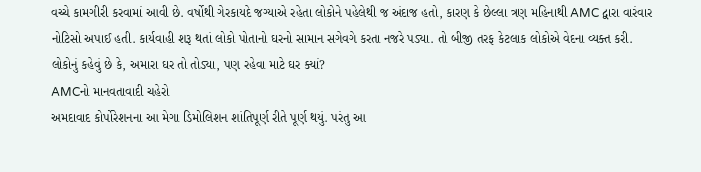વચ્ચે કામગીરી કરવામાં આવી છે. વર્ષોથી ગેરકાયદે જગ્યાએ રહેતા લોકોને પહેલેથી જ અંદાજ હતો, કારણ કે છેલ્લા ત્રણ મહિનાથી AMC દ્વારા વારંવાર નોટિસો અપાઈ હતી. કાર્યવાહી શરૂ થતાં લોકો પોતાનો ઘરનો સામાન સગેવગે કરતા નજરે પડ્યા. તો બીજી તરફ કેટલાક લોકોએ વેદના વ્યક્ત કરી. લોકોનું કહેવું છે કે, અમારા ઘર તો તોડ્યા, પણ રહેવા માટે ઘર ક્યાં?
AMCનો માનવતાવાદી ચહેરો
અમદાવાદ કોર્પોરેશનના આ મેગા ડિમોલિશન શાંતિપૂર્ણ રીતે પૂર્ણ થયું. પરંતુ આ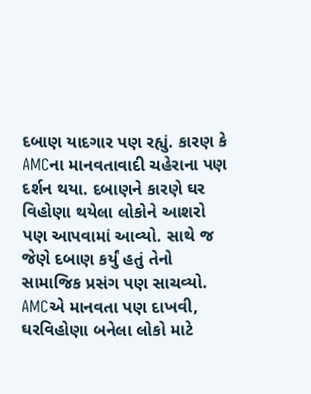દબાણ યાદગાર પણ રહ્યું. કારણ કે AMCના માનવતાવાદી ચહેરાના પણ દર્શન થયા. દબાણને કારણે ઘર વિહોણા થયેલા લોકોને આશરો પણ આપવામાં આવ્યો. સાથે જ જેણે દબાણ કર્યું હતું તેનો સામાજિક પ્રસંગ પણ સાચવ્યો.
AMCએ માનવતા પણ દાખવી, ઘરવિહોણા બનેલા લોકો માટે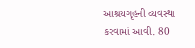આશ્રયગૃહની વ્યવસ્થા કરવામાં આવી. 80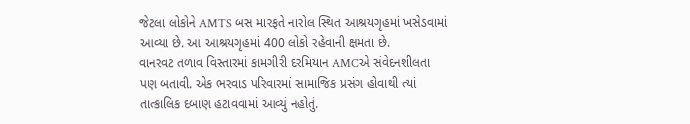જેટલા લોકોને AMTS બસ મારફતે નારોલ સ્થિત આશ્રયગૃહમાં ખસેડવામાં આવ્યા છે. આ આશ્રયગૃહમાં 400 લોકો રહેવાની ક્ષમતા છે.
વાનરવટ તળાવ વિસ્તારમાં કામગીરી દરમિયાન AMCએ સંવેદનશીલતા પણ બતાવી. એક ભરવાડ પરિવારમાં સામાજિક પ્રસંગ હોવાથી ત્યાં તાત્કાલિક દબાણ હટાવવામાં આવ્યું નહોતું.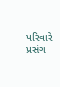પરિવારે પ્રસંગ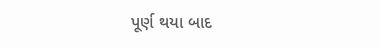પૂર્ણ થયા બાદ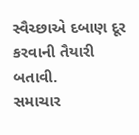સ્વૈચ્છાએ દબાણ દૂર કરવાની તૈયારી બતાવી.
સમાચાર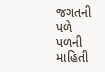જગતની પળે પળની માહિતી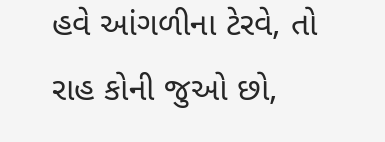હવે આંગળીના ટેરવે, તો રાહ કોની જુઓ છો,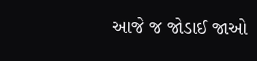આજે જ જોડાઈ જાઓ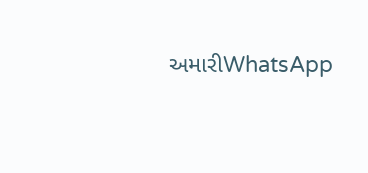અમારીWhatsApp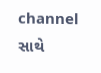channel સાથે